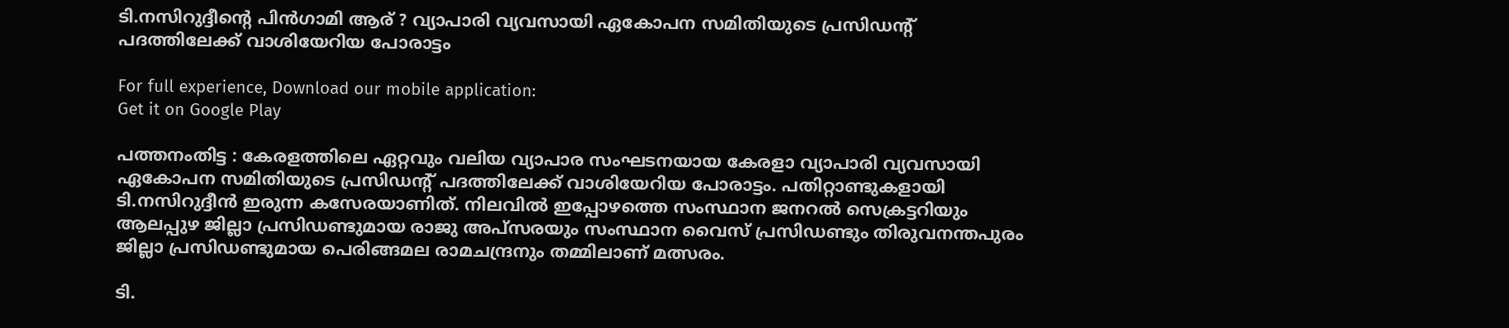ടി.നസിറുദ്ദീന്റെ പിന്‍ഗാമി ആര് ? വ്യാപാരി വ്യവസായി ഏകോപന സമിതിയുടെ പ്രസിഡന്റ് പദത്തിലേക്ക് വാശിയേറിയ പോരാട്ടം

For full experience, Download our mobile application:
Get it on Google Play

പത്തനംതിട്ട : കേരളത്തിലെ ഏറ്റവും വലിയ വ്യാപാര സംഘടനയായ കേരളാ വ്യാപാരി വ്യവസായി ഏകോപന സമിതിയുടെ പ്രസിഡന്റ് പദത്തിലേക്ക് വാശിയേറിയ പോരാട്ടം. പതിറ്റാണ്ടുകളായി ടി.നസിറുദ്ദീന്‍ ഇരുന്ന കസേരയാണിത്. നിലവില്‍ ഇപ്പോഴത്തെ സംസ്ഥാന ജനറല്‍ സെക്രട്ടറിയും ആലപ്പുഴ ജില്ലാ പ്രസിഡണ്ടുമായ രാജു അപ്സരയും സംസ്ഥാന വൈസ് പ്രസിഡണ്ടും തിരുവനന്തപുരം ജില്ലാ പ്രസിഡണ്ടുമായ പെരിങ്ങമല രാമചന്ദ്രനും തമ്മിലാണ് മത്സരം.

ടി.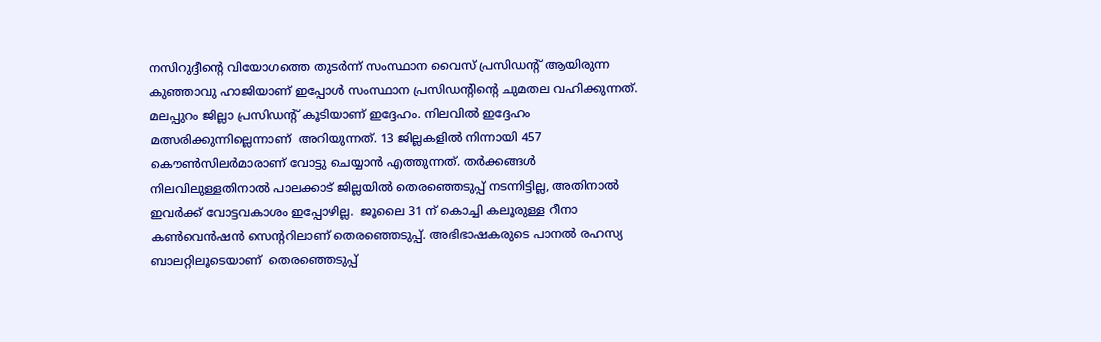നസിറുദ്ദീന്റെ വിയോഗത്തെ തുടര്‍ന്ന് സംസ്ഥാന വൈസ് പ്രസിഡന്റ് ആയിരുന്ന കുഞ്ഞാവു ഹാജിയാണ് ഇപ്പോള്‍ സംസ്ഥാന പ്രസിഡന്റിന്റെ ചുമതല വഹിക്കുന്നത്. മലപ്പുറം ജില്ലാ പ്രസിഡന്റ് കൂടിയാണ് ഇദ്ദേഹം. നിലവില്‍ ഇദ്ദേഹം മത്സരിക്കുന്നില്ലെന്നാണ്  അറിയുന്നത്. 13 ജില്ലകളില്‍ നിന്നായി 457 കൌണ്‍സിലര്‍മാരാണ് വോട്ടു ചെയ്യാന്‍ എത്തുന്നത്‌. തര്‍ക്കങ്ങള്‍ നിലവിലുള്ളതിനാല്‍ പാലക്കാട് ജില്ലയില്‍ തെരഞ്ഞെടുപ്പ് നടന്നിട്ടില്ല, അതിനാല്‍ ഇവര്‍ക്ക് വോട്ടവകാശം ഇപ്പോഴില്ല.  ജൂലൈ 31 ന് കൊച്ചി കലൂരുള്ള റീനാ കണ്‍വെന്‍ഷന്‍ സെന്ററിലാണ് തെരഞ്ഞെടുപ്പ്. അഭിഭാഷകരുടെ പാനല്‍ രഹസ്യ ബാലറ്റിലൂടെയാണ്  തെരഞ്ഞെടുപ്പ്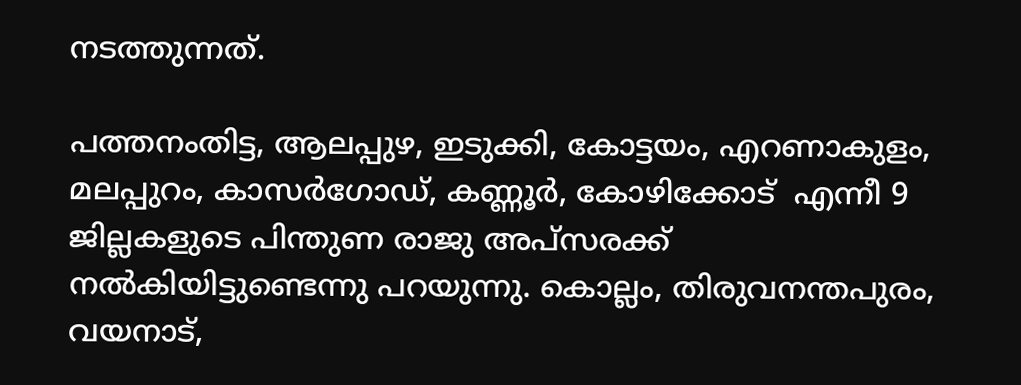നടത്തുന്നത്.

പത്തനംതിട്ട, ആലപ്പുഴ, ഇടുക്കി, കോട്ടയം, എറണാകുളം, മലപ്പുറം, കാസര്‍ഗോഡ്‌, കണ്ണൂര്‍, കോഴിക്കോട്  എന്നീ 9 ജില്ലകളുടെ പിന്തുണ രാജു അപ്സരക്ക്  നല്‍കിയിട്ടുണ്ടെന്നു പറയുന്നു. കൊല്ലം, തിരുവനന്തപുരം, വയനാട്,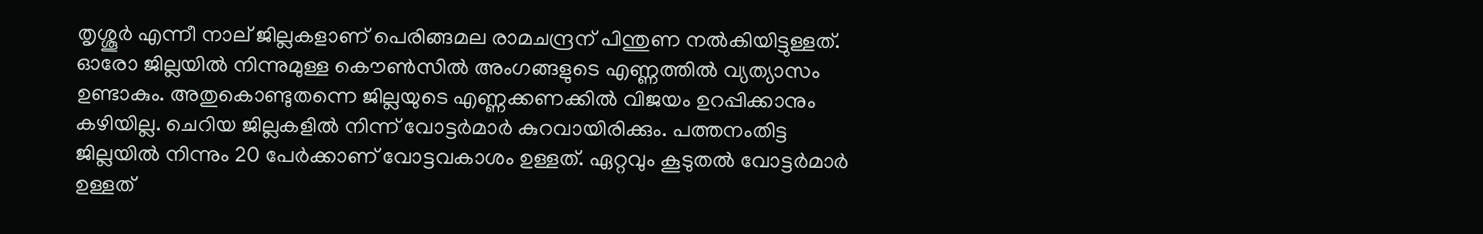തൃശ്ശൂര്‍ എന്നീ നാല് ജില്ലകളാണ് പെരിങ്ങമല രാമചന്ദ്രന് പിന്തുണ നല്‍കിയിട്ടുള്ളത്. ഓരോ ജില്ലയില്‍ നിന്നുമുള്ള കൌണ്‍സില്‍ അംഗങ്ങളുടെ എണ്ണത്തില്‍ വ്യത്യാസം ഉണ്ടാകും. അതുകൊണ്ടുതന്നെ ജില്ലയുടെ എണ്ണക്കണക്കില്‍ വിജയം ഉറപ്പിക്കാനും കഴിയില്ല. ചെറിയ ജില്ലകളില്‍ നിന്ന് വോട്ടര്‍മാര്‍ കുറവായിരിക്കും. പത്തനംതിട്ട ജില്ലയില്‍ നിന്നും 20 പേര്‍ക്കാണ് വോട്ടവകാശം ഉള്ളത്. ഏറ്റവും കൂടുതല്‍ വോട്ടര്‍മാര്‍ ഉള്ളത്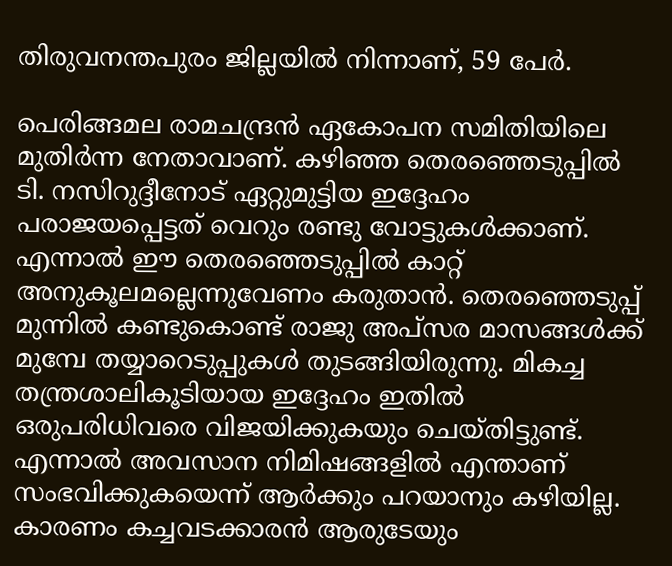തിരുവനന്തപുരം ജില്ലയില്‍ നിന്നാണ്, 59 പേര്‍.

പെരിങ്ങമല രാമചന്ദ്രന്‍ ഏകോപന സമിതിയിലെ മുതിര്‍ന്ന നേതാവാണ്‌. കഴിഞ്ഞ തെരഞ്ഞെടുപ്പില്‍ ടി. നസിറുദ്ദീനോട്‌ ഏറ്റുമുട്ടിയ ഇദ്ദേഹം പരാജയപ്പെട്ടത് വെറും രണ്ടു വോട്ടുകള്‍ക്കാണ്. എന്നാല്‍ ഈ തെരഞ്ഞെടുപ്പില്‍ കാറ്റ് അനുകൂലമല്ലെന്നുവേണം കരുതാന്‍. തെരഞ്ഞെടുപ്പ് മുന്നില്‍ കണ്ടുകൊണ്ട്‌ രാജു അപ്സര മാസങ്ങള്‍ക്ക് മുമ്പേ തയ്യാറെടുപ്പുകള്‍ തുടങ്ങിയിരുന്നു. മികച്ച തന്ത്രശാലികൂടിയായ ഇദ്ദേഹം ഇതില്‍ ഒരുപരിധിവരെ വിജയിക്കുകയും ചെയ്തിട്ടുണ്ട്. എന്നാല്‍ അവസാന നിമിഷങ്ങളില്‍ എന്താണ് സംഭവിക്കുകയെന്ന് ആര്‍ക്കും പറയാനും കഴിയില്ല. കാരണം കച്ചവടക്കാരന്‍ ആരുടേയും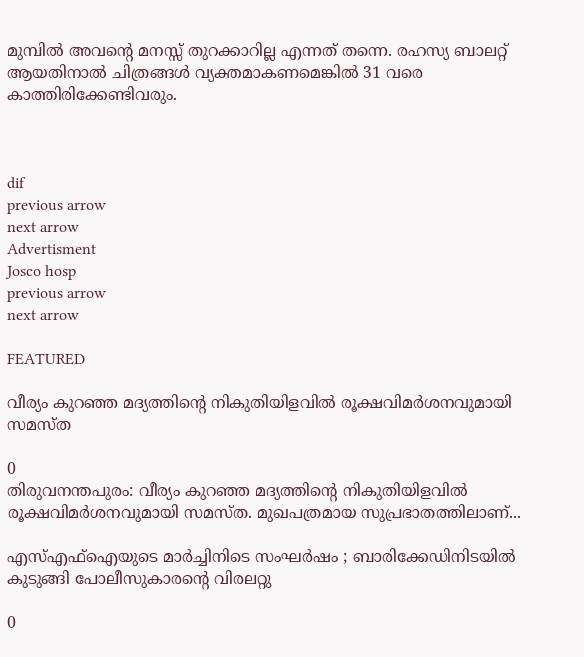മുമ്പില്‍ അവന്റെ മനസ്സ് തുറക്കാറില്ല എന്നത് തന്നെ. രഹസ്യ ബാലറ്റ് ആയതിനാല്‍ ചിത്രങ്ങള്‍ വ്യക്തമാകണമെങ്കില്‍ 31 വരെ കാത്തിരിക്കേണ്ടിവരും.



dif
previous arrow
next arrow
Advertisment
Josco hosp
previous arrow
next arrow

FEATURED

വീര്യം കുറഞ്ഞ മദ്യത്തിന്റെ നികുതിയിളവിൽ രൂക്ഷവിമർശനവുമായി സമസ്ത

0
തിരുവനന്തപുരം: വീര്യം കുറഞ്ഞ മദ്യത്തിന്റെ നികുതിയിളവിൽ രൂക്ഷവിമർശനവുമായി സമസ്ത. മുഖപത്രമായ സുപ്രഭാതത്തിലാണ്...

എസ്എഫ്ഐയുടെ മാർച്ചിനിടെ സംഘർഷം ; ബാരിക്കേഡിനിടയിൽ കുടുങ്ങി പോലീസുകാരന്റെ വിരലറ്റു

0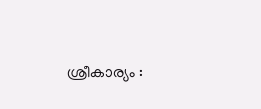ശ്രീകാര്യം :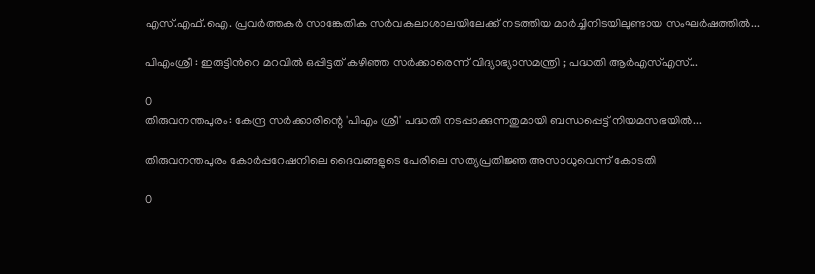എസ്.എഫ്.ഐ. പ്രവർത്തകർ സാങ്കേതിക സർവകലാശാലയിലേക്ക് നടത്തിയ മാർച്ചിനിടയിലുണ്ടായ സംഘർഷത്തിൽ...

പിഎംശ്രീ : ഇരുട്ടിന്‍റെ മറവിൽ ഒപ്പിട്ടത് കഴിഞ്ഞ സർക്കാരെന്ന് വിദ്യാഭ്യാസമന്ത്രി ; പദ്ധതി ആർഎസ്എസ്...

0
തിരുവനന്തപുരം: കേന്ദ്ര സർക്കാരിന്റെ 'പിഎം ശ്രീ' പദ്ധതി നടപ്പാക്കുന്നതുമായി ബന്ധപ്പെട്ട് നിയമസഭയിൽ...

തിരുവനന്തപുരം കോർപ്പറേഷനിലെ ദൈവങ്ങളുടെ പേരിലെ സത്യപ്രതിജ്ഞ അസാധുവെന്ന് കോടതി

0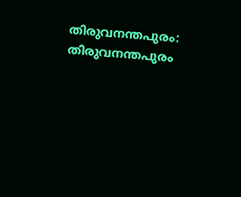തിരുവനന്തപുരം: തിരുവനന്തപുരം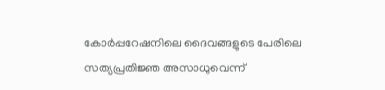കോർപ്പറേഷനിലെ ദൈവങ്ങളുടെ പേരിലെ സത്യപ്രതിജ്ഞ അസാധുവെന്ന്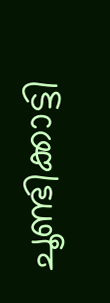ചൂണ്ടിക്കാട്ടി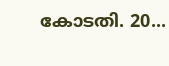കോടതി. 20...